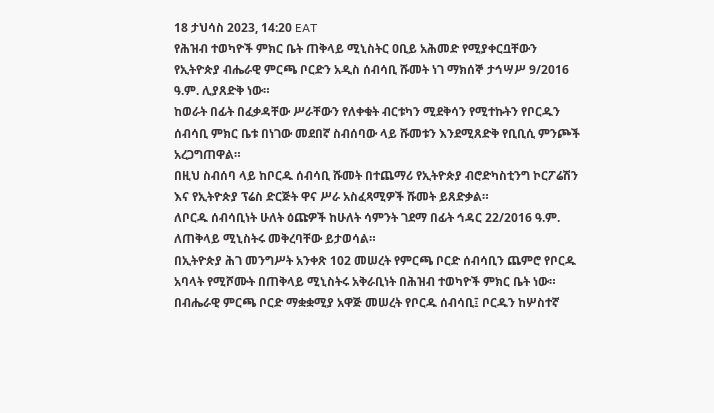18 ታህሳስ 2023, 14:20 EAT
የሕዝብ ተወካዮች ምክር ቤት ጠቅላይ ሚኒስትር ዐቢይ አሕመድ የሚያቀርቧቸውን የኢትዮጵያ ብሔራዊ ምርጫ ቦርድን አዲስ ሰብሳቢ ሹመት ነገ ማክሰኞ ታኅሣሥ 9/2016 ዓ.ም. ሊያጸድቅ ነው።
ከወራት በፊት በፈቃዳቸው ሥራቸውን የለቀቁት ብርቱካን ሚደቅሳን የሚተኩትን የቦርዱን ሰብሳቢ ምክር ቤቱ በነገው መደበኛ ስብሰባው ላይ ሹመቱን እንደሚጸድቅ የቢቢሲ ምንጮች አረጋግጠዋል።
በዚህ ስብሰባ ላይ ከቦርዱ ሰብሳቢ ሹመት በተጨማሪ የኢትዮጵያ ብሮድካስቲንግ ኮርፖሬሽን እና የኢትዮጵያ ፕሬስ ድርጅት ዋና ሥራ አስፈጻሚዎች ሹመት ይጸድቃል።
ለቦርዱ ሰብሳቢነት ሁለት ዕጩዎች ከሁለት ሳምንት ገደማ በፊት ኅዳር 22/2016 ዓ.ም. ለጠቅላይ ሚኒስትሩ መቅረባቸው ይታወሳል።
በኢትዮጵያ ሕገ መንግሥት አንቀጽ 102 መሠረት የምርጫ ቦርድ ሰብሳቢን ጨምሮ የቦርዱ አባላት የሚሾሙት በጠቅላይ ሚኒስትሩ አቅራቢነት በሕዝብ ተወካዮች ምክር ቤት ነው።
በብሔራዊ ምርጫ ቦርድ ማቋቋሚያ አዋጅ መሠረት የቦርዱ ሰብሳቢ፤ ቦርዱን ከሦስተኛ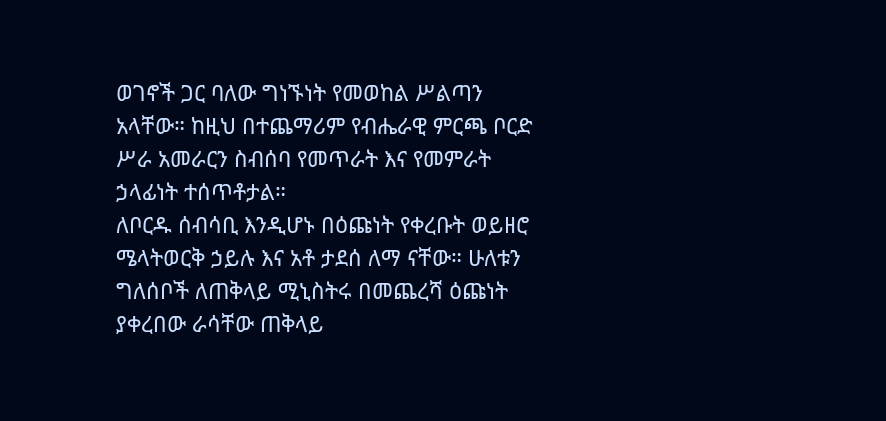ወገኖች ጋር ባለው ግነኙነት የመወከል ሥልጣን አላቸው። ከዚህ በተጨማሪም የብሔራዊ ምርጫ ቦርድ ሥራ አመራርን ስብሰባ የመጥራት እና የመምራት ኃላፊነት ተሰጥቶታል።
ለቦርዱ ሰብሳቢ እንዲሆኑ በዕጩነት የቀረቡት ወይዘሮ ሜላትወርቅ ኃይሉ እና አቶ ታደሰ ለማ ናቸው። ሁለቱን ግለሰቦች ለጠቅላይ ሚኒስትሩ በመጨረሻ ዕጩነት ያቀረበው ራሳቸው ጠቅላይ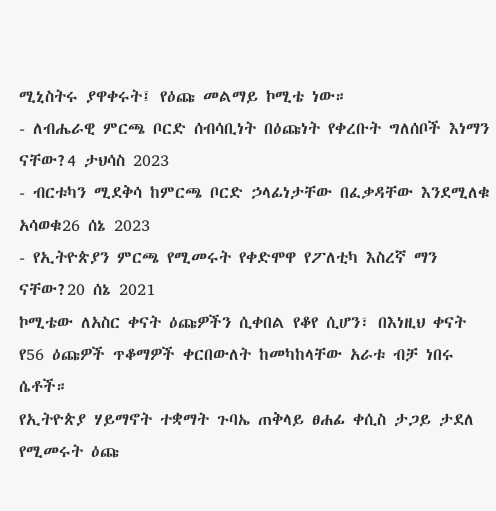ሚኒስትሩ ያዋቀሩት፤ የዕጩ መልማይ ኮሚቴ ነው።
- ለብሔራዊ ምርጫ ቦርድ ሰብሳቢነት በዕጩነት የቀረቡት ግለሰቦች እነማን ናቸው?4 ታህሳስ 2023
- ብርቱካን ሚደቅሳ ከምርጫ ቦርድ ኃላፊነታቸው በፈቃዳቸው እንደሚለቁ አሳወቁ26 ሰኔ 2023
- የኢትዮጵያን ምርጫ የሚመሩት የቀድሞዋ የፖለቲካ እስረኛ ማን ናቸው?20 ሰኔ 2021
ኮሚቴው ለአስር ቀናት ዕጩዎችን ሲቀበል የቆየ ሲሆን፣ በእነዚህ ቀናት የ56 ዕጩዎች ጥቆማዎች ቀርበውለት ከመካከላቸው አራቱ ብቻ ነበሩ ሴቶች።
የኢትዮጵያ ሃይማኖት ተቋማት ጉባኤ ጠቅላይ ፀሐፊ ቀሲስ ታጋይ ታደለ የሚመሩት ዕጩ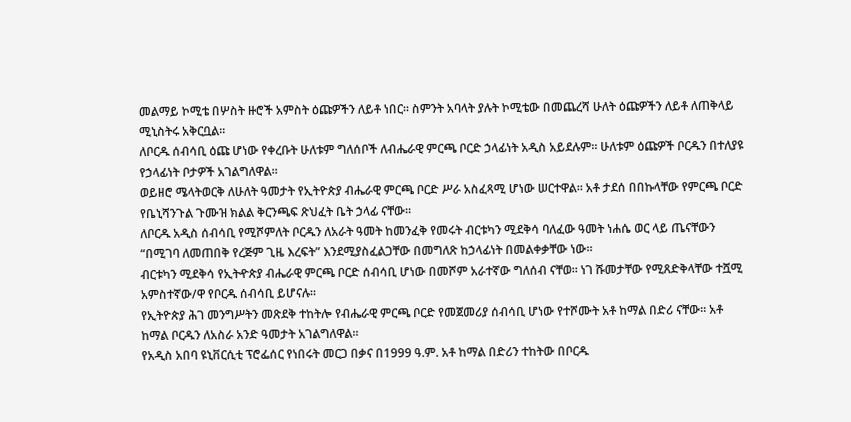መልማይ ኮሚቴ በሦስት ዙሮች አምስት ዕጩዎችን ለይቶ ነበር። ስምንት አባላት ያሉት ኮሚቴው በመጨረሻ ሁለት ዕጩዎችን ለይቶ ለጠቅላይ ሚኒስትሩ አቅርቧል።
ለቦርዱ ሰብሳቢ ዕጩ ሆነው የቀረቡት ሁለቱም ግለሰቦች ለብሔራዊ ምርጫ ቦርድ ኃላፊነት አዲስ አይደሉም። ሁለቱም ዕጩዎች ቦርዱን በተለያዩ የኃላፊነት ቦታዎች አገልግለዋል።
ወይዘሮ ሜላትወርቅ ለሁለት ዓመታት የኢትዮጵያ ብሔራዊ ምርጫ ቦርድ ሥራ አስፈጻሚ ሆነው ሠርተዋል። አቶ ታደሰ በበኩላቸው የምርጫ ቦርድ የቤኒሻንጉል ጉሙዝ ክልል ቅርንጫፍ ጽህፈት ቤት ኃላፊ ናቸው።
ለቦርዱ አዲስ ሰብሳቢ የሚሾምለት ቦርዱን ለአራት ዓመት ከመንፈቅ የመሩት ብርቱካን ሚደቅሳ ባለፈው ዓመት ነሐሴ ወር ላይ ጤናቸውን “በሚገባ ለመጠበቅ የረጅም ጊዜ እረፍት” እንደሚያስፈልጋቸው በመግለጽ ከኃላፊነት በመልቀቃቸው ነው።
ብርቱካን ሚደቅሳ የኢትዯጵያ ብሔራዊ ምርጫ ቦርድ ሰብሳቢ ሆነው በመሾም አራተኛው ግለሰብ ናቸወ። ነገ ሹመታቸው የሚጸድቅላቸው ተሿሚ አምስተኛው/ዋ የቦርዱ ሰብሳቢ ይሆናሉ።
የኢትዮጵያ ሕገ መንግሥትን መጽደቅ ተከትሎ የብሔራዊ ምርጫ ቦርድ የመጀመሪያ ሰብሳቢ ሆነው የተሾሙት አቶ ከማል በድሪ ናቸው። አቶ ከማል ቦርዱን ለአስራ አንድ ዓመታት አገልግለዋል።
የአዲስ አበባ ዩኒቨርሲቲ ፕሮፌሰር የነበሩት መርጋ በቃና በ1999 ዓ.ም. አቶ ከማል በድሪን ተከትው በቦርዱ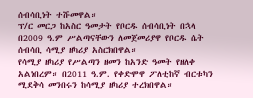ሰብሳቢነት ተሹመዋል።
ፕ/ር መርጋ ከአስር ዓመታት የቦርዱ ሰብሳቢነት በኋላ በ2009 ዓ.ም ሥልጣናቸውን ለመጀመሪያዋ የቦርዱ ሴት ሰብሳቢ ሳሚያ ዘካሪያ አስርክበዋል።
የሳሚያ ዘካሪያ የሥልጣን ዘመን ከአንድ ዓመት የዘለቀ አልነበረም። በ2011 ዓ.ም. የቀድሞዋ ፖለቲከኛ ብርቱካን ሚደቅሳ መንበሩን ከሳሚያ ዘካሪያ ተረክበዋል።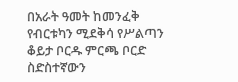በአራት ዓመት ከመንፈቅ የብርቱካን ሚደቅሳ የሥልጣን ቆይታ ቦርዱ ምርጫ ቦርድ ስድስተኛውን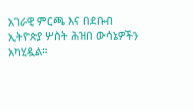አገራዊ ምርጫ እና በደቡብ ኢትዮጵያ ሦስት ሕዝበ ውሳኔዎችን አካሂዷል።